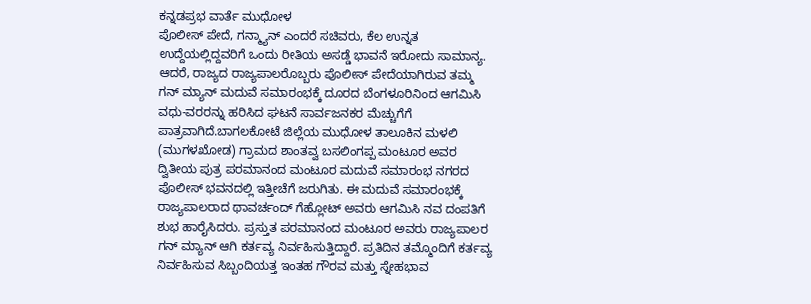ಕನ್ನಡಪ್ರಭ ವಾರ್ತೆ ಮುಧೋಳ
ಪೊಲೀಸ್ ಪೇದೆ, ಗನ್ಮ್ಯಾನ್ ಎಂದರೆ ಸಚಿವರು, ಕೆಲ ಉನ್ನತ ಉದ್ದೆಯಲ್ಲಿದ್ದವರಿಗೆ ಒಂದು ರೀತಿಯ ಅಸಡ್ಡೆ ಭಾವನೆ ಇರೋದು ಸಾಮಾನ್ಯ. ಆದರೆ, ರಾಜ್ಯದ ರಾಜ್ಯಪಾಲರೊಬ್ಬರು ಪೊಲೀಸ್ ಪೇದೆಯಾಗಿರುವ ತಮ್ಮ ಗನ್ ಮ್ಯಾನ್ ಮದುವೆ ಸಮಾರಂಭಕ್ಕೆ ದೂರದ ಬೆಂಗಳೂರಿನಿಂದ ಆಗಮಿಸಿ ವಧು-ವರರನ್ನು ಹರಿಸಿದ ಘಟನೆ ಸಾರ್ವಜನಕರ ಮೆಚ್ಚುಗೆಗೆ ಪಾತ್ರವಾಗಿದೆ.ಬಾಗಲಕೋಟೆ ಜಿಲ್ಲೆಯ ಮುಧೋಳ ತಾಲೂಕಿನ ಮಳಲಿ (ಮುಗಳಖೋಡ) ಗ್ರಾಮದ ಶಾಂತವ್ವ ಬಸಲಿಂಗಪ್ಪ ಮಂಟೂರ ಅವರ ದ್ವಿತೀಯ ಪುತ್ರ ಪರಮಾನಂದ ಮಂಟೂರ ಮದುವೆ ಸಮಾರಂಭ ನಗರದ ಪೊಲೀಸ್ ಭವನದಲ್ಲಿ ಇತ್ತೀಚೆಗೆ ಜರುಗಿತು. ಈ ಮದುವೆ ಸಮಾರಂಭಕ್ಕೆ ರಾಜ್ಯಪಾಲರಾದ ಥಾವರ್ಚಂದ್ ಗೆಹ್ಲೋಟ್ ಅವರು ಆಗಮಿಸಿ ನವ ದಂಪತಿಗೆ ಶುಭ ಹಾರೈಸಿದರು. ಪ್ರಸ್ತುತ ಪರಮಾನಂದ ಮಂಟೂರ ಅವರು ರಾಜ್ಯಪಾಲರ ಗನ್ ಮ್ಯಾನ್ ಆಗಿ ಕರ್ತವ್ಯ ನಿರ್ವಹಿಸುತ್ತಿದ್ದಾರೆ. ಪ್ರತಿದಿನ ತಮ್ಮೊಂದಿಗೆ ಕರ್ತವ್ಯ ನಿರ್ವಹಿಸುವ ಸಿಬ್ಬಂದಿಯತ್ತ ಇಂತಹ ಗೌರವ ಮತ್ತು ಸ್ನೇಹಭಾವ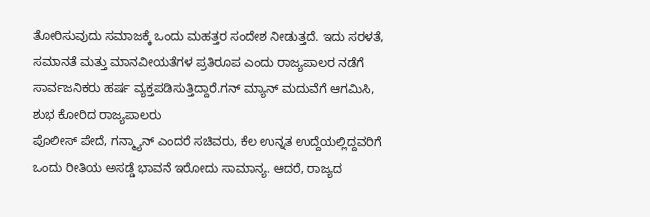ತೋರಿಸುವುದು ಸಮಾಜಕ್ಕೆ ಒಂದು ಮಹತ್ತರ ಸಂದೇಶ ನೀಡುತ್ತದೆ. ಇದು ಸರಳತೆ, ಸಮಾನತೆ ಮತ್ತು ಮಾನವೀಯತೆಗಳ ಪ್ರತಿರೂಪ ಎಂದು ರಾಜ್ಯಪಾಲರ ನಡೆಗೆ ಸಾರ್ವಜನಿಕರು ಹರ್ಷ ವ್ಯಕ್ತಪಡಿಸುತ್ತಿದ್ದಾರೆ.ಗನ್ ಮ್ಯಾನ್ ಮದುವೆಗೆ ಆಗಮಿಸಿ, ಶುಭ ಕೋರಿದ ರಾಜ್ಯಪಾಲರು
ಪೊಲೀಸ್ ಪೇದೆ, ಗನ್ಮ್ಯಾನ್ ಎಂದರೆ ಸಚಿವರು, ಕೆಲ ಉನ್ನತ ಉದ್ದೆಯಲ್ಲಿದ್ದವರಿಗೆ ಒಂದು ರೀತಿಯ ಅಸಡ್ಡೆ ಭಾವನೆ ಇರೋದು ಸಾಮಾನ್ಯ. ಆದರೆ, ರಾಜ್ಯದ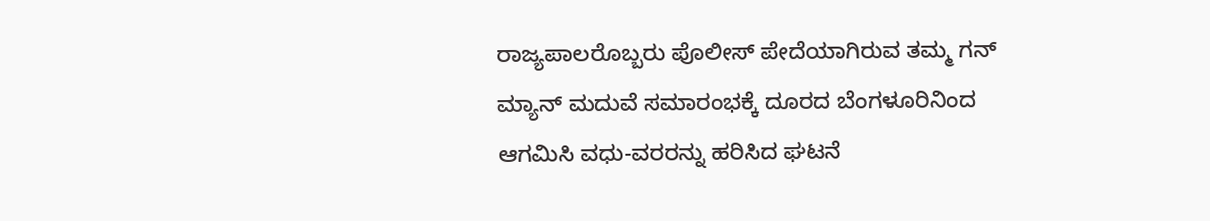ರಾಜ್ಯಪಾಲರೊಬ್ಬರು ಪೊಲೀಸ್ ಪೇದೆಯಾಗಿರುವ ತಮ್ಮ ಗನ್ ಮ್ಯಾನ್ ಮದುವೆ ಸಮಾರಂಭಕ್ಕೆ ದೂರದ ಬೆಂಗಳೂರಿನಿಂದ ಆಗಮಿಸಿ ವಧು-ವರರನ್ನು ಹರಿಸಿದ ಘಟನೆ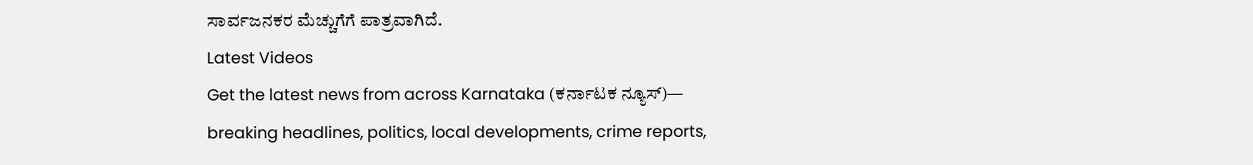ಸಾರ್ವಜನಕರ ಮೆಚ್ಚುಗೆಗೆ ಪಾತ್ರವಾಗಿದೆ.
Latest Videos
Get the latest news from across Karnataka (ಕರ್ನಾಟಕ ನ್ಯೂಸ್)— breaking headlines, politics, local developments, crime reports,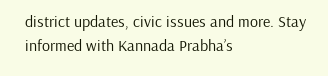district updates, civic issues and more. Stay informed with Kannada Prabha’s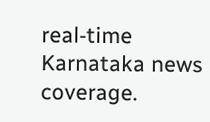real‑time Karnataka news coverage.